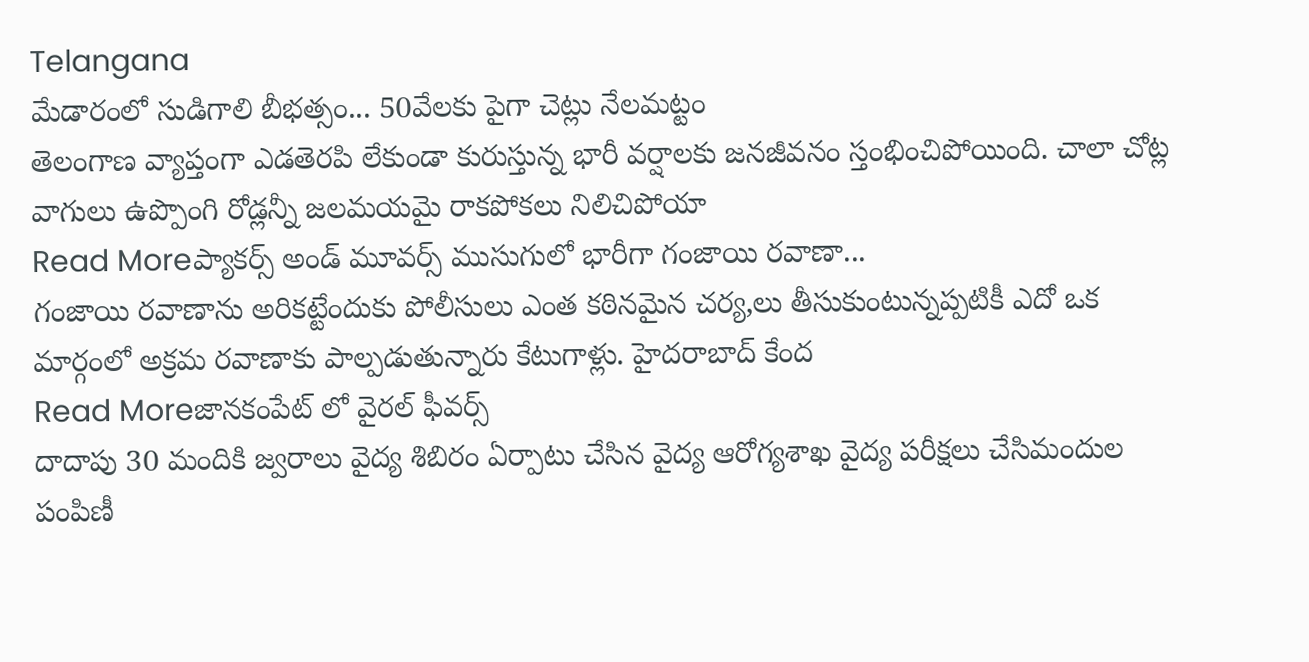Telangana
మేడారంలో సుడిగాలి బీభత్సం... 50వేలకు పైగా చెట్లు నేలమట్టం
తెలంగాణ వ్యాప్తంగా ఎడతెరపి లేకుండా కురుస్తున్న భారీ వర్షాలకు జనజీవనం స్తంభించిపోయింది. చాలా చోట్ల వాగులు ఉప్పొంగి రోడ్లన్నీ జలమయమై రాకపోకలు నిలిచిపోయా
Read Moreప్యాకర్స్ అండ్ మూవర్స్ ముసుగులో భారీగా గంజాయి రవాణా...
గంజాయి రవాణాను అరికట్టేందుకు పోలీసులు ఎంత కఠినమైన చర్య,లు తీసుకుంటున్నప్పటికీ ఎదో ఒక మార్గంలో అక్రమ రవాణాకు పాల్పడుతున్నారు కేటుగాళ్లు. హైదరాబాద్ కేంద
Read Moreజానకంపేట్ లో వైరల్ ఫీవర్స్
దాదాపు 30 మందికి జ్వరాలు వైద్య శిబిరం ఏర్పాటు చేసిన వైద్య ఆరోగ్యశాఖ వైద్య పరీక్షలు చేసిమందుల పంపిణీ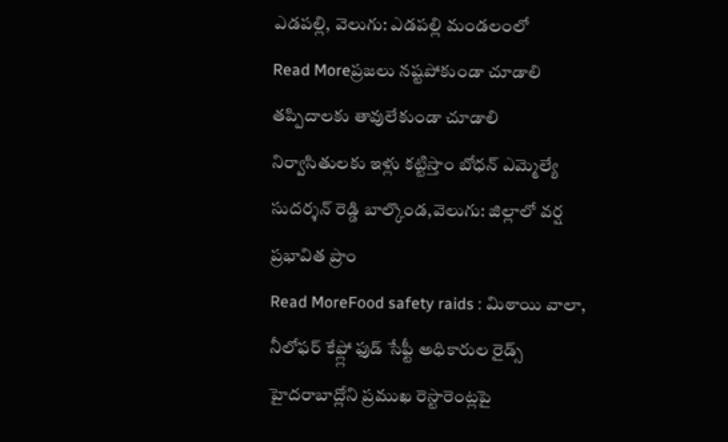ఎడపల్లి, వెలుగు: ఎడపల్లి మండలంలో
Read Moreప్రజలు నష్టపోకుండా చూడాలి
తప్పిదాలకు తావులేకుండా చూడాలి నిర్వాసితులకు ఇళ్లు కట్టిస్తాం బోధన్ ఎమ్మెల్యే సుదర్శన్ రెడ్డి బాల్కొండ,వెలుగు: జిల్లాలో వర్ష ప్రభావిత ప్రాం
Read MoreFood safety raids : మిఠాయి వాలా, నీలోఫర్ కేఫ్ల్లో ఫుడ్ సేఫ్టీ అధికారుల రైడ్స్
హైదరాబాద్లోని ప్రముఖ రెస్టారెంట్లపై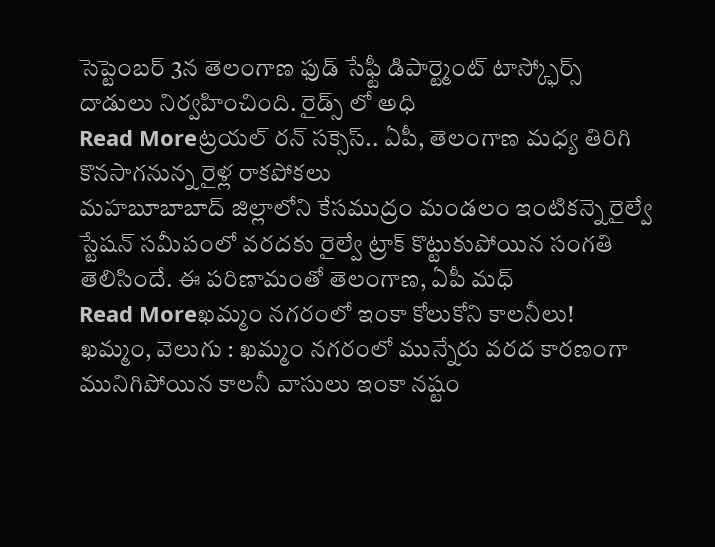సెప్టెంబర్ 3న తెలంగాణ ఫుడ్ సేఫ్టీ డిపార్ట్మెంట్ టాస్క్ఫోర్స్ దాడులు నిర్వహించింది. రైడ్స్ లో అధి
Read Moreట్రయల్ రన్ సక్సెస్.. ఏపీ, తెలంగాణ మధ్య తిరిగి కొనసాగనున్న రైళ్ల రాకపోకలు
మహబూబాబాద్ జిల్లాలోని కేసముద్రం మండలం ఇంటికన్నె రైల్వే స్టేషన్ సమీపంలో వరదకు రైల్వే ట్రాక్ కొట్టుకుపోయిన సంగతి తెలిసిందే. ఈ పరిణామంతో తెలంగాణ, ఏపీ మధ్
Read Moreఖమ్మం నగరంలో ఇంకా కోలుకోని కాలనీలు!
ఖమ్మం, వెలుగు : ఖమ్మం నగరంలో మున్నేరు వరద కారణంగా మునిగిపోయిన కాలనీ వాసులు ఇంకా నష్టం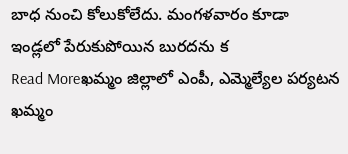బాధ నుంచి కోలుకోలేదు. మంగళవారం కూడా ఇండ్లలో పేరుకుపోయిన బురదను క
Read Moreఖమ్మం జిల్లాలో ఎంపీ, ఎమ్మెల్యేల పర్యటన
ఖమ్మం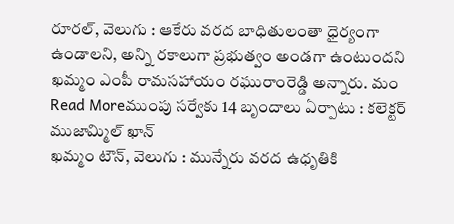రూరల్, వెలుగు : ఆకేరు వరద బాధితులంతా ధైర్యంగా ఉండాలని, అన్ని రకాలుగా ప్రభుత్వం అండగా ఉంటుందని ఖమ్మం ఎంపీ రామసహాయం రఘురాంరెడ్డి అన్నారు. మం
Read Moreముంపు సర్వేకు 14 బృందాలు ఏర్పాటు : కలెక్టర్ ముజామ్మిల్ ఖాన్
ఖమ్మం టౌన్, వెలుగు : మున్నేరు వరద ఉధృతికి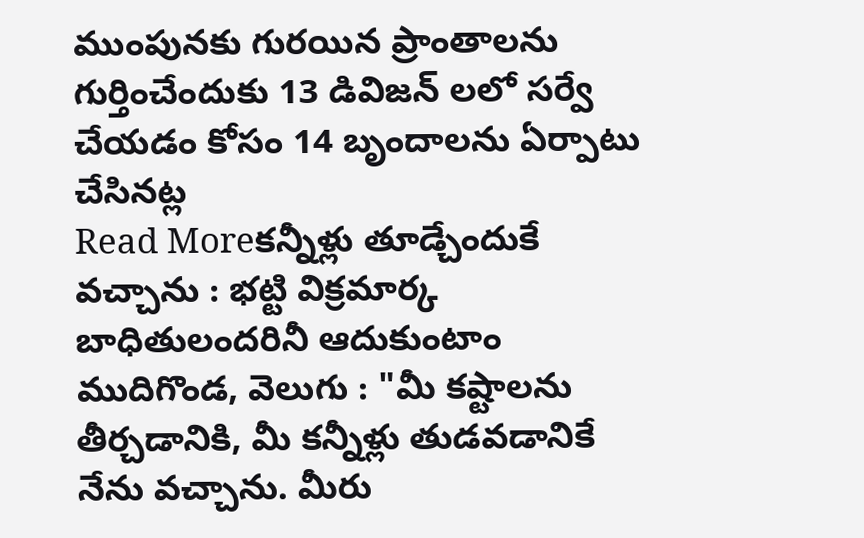ముంపునకు గురయిన ప్రాంతాలను గుర్తించేందుకు 13 డివిజన్ లలో సర్వే చేయడం కోసం 14 బృందాలను ఏర్పాటు చేసినట్ల
Read Moreకన్నీళ్లు తూడ్చేందుకే వచ్చాను : భట్టి విక్రమార్క
బాధితులందరినీ ఆదుకుంటాం ముదిగొండ, వెలుగు : "మీ కష్టాలను తీర్చడానికి, మీ కన్నీళ్లు తుడవడానికే నేను వచ్చాను. మీరు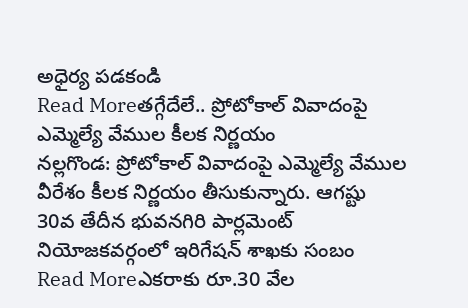అధైర్య పడకండి
Read Moreతగ్గేదేలే.. ప్రోటోకాల్ వివాదంపై ఎమ్మెల్యే వేముల కీలక నిర్ణయం
నల్లగొండ: ప్రోటోకాల్ వివాదంపై ఎమ్మెల్యే వేముల వీరేశం కీలక నిర్ణయం తీసుకున్నారు. ఆగష్టు 30వ తేదీన భువనగిరి పార్లమెంట్ నియోజకవర్గంలో ఇరిగేషన్ శాఖకు సంబం
Read Moreఎకరాకు రూ.30 వేల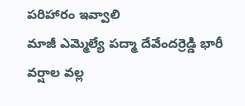పరిహారం ఇవ్వాలి
మాజీ ఎమ్మెల్యే పద్మా దేవేందర్రెడ్డి భారీ వర్షాల వల్ల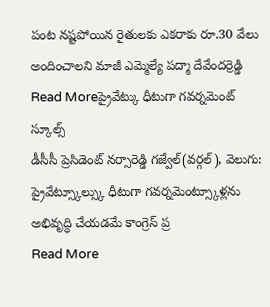పంట నష్టపోయిన రైతులకు ఎకరాకు రూ.30 వేలు అందించాలని మాజీ ఎమ్మెల్యే పద్మా దేవేందర్రెడ్డి
Read Moreప్రైవేట్కు ధీటుగా గవర్నమెంట్ స్కూల్స్
డీసీసీ ప్రెసిడెంట్ నర్సారెడ్డి గజ్వేల్(వర్గల్), వెలుగు: ప్రైవేట్స్కూల్స్కు ధీటుగా గవర్నమెంట్స్కూళ్లను అభివృద్ధి చేయడమే కాంగ్రెస్ ప్ర
Read More